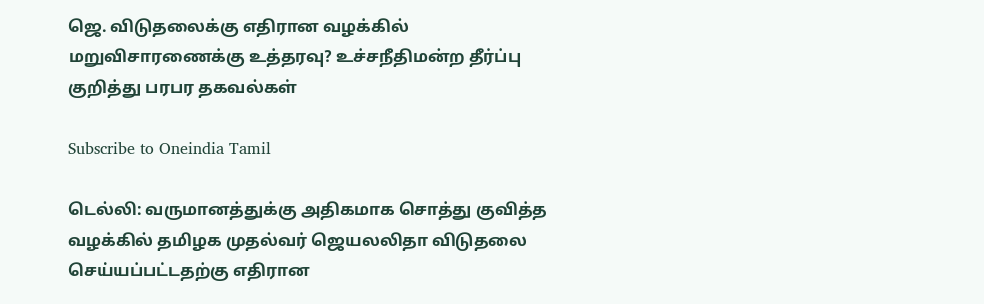ஜெ. விடுதலைக்கு எதிரான வழக்கில் மறுவிசாரணைக்கு உத்தரவு? உச்சநீதிமன்ற தீர்ப்பு குறித்து பரபர தகவல்கள்

Subscribe to Oneindia Tamil

டெல்லி: வருமானத்துக்கு அதிகமாக சொத்து குவித்த வழக்கில் தமிழக முதல்வர் ஜெயலலிதா விடுதலை செய்யப்பட்டதற்கு எதிரான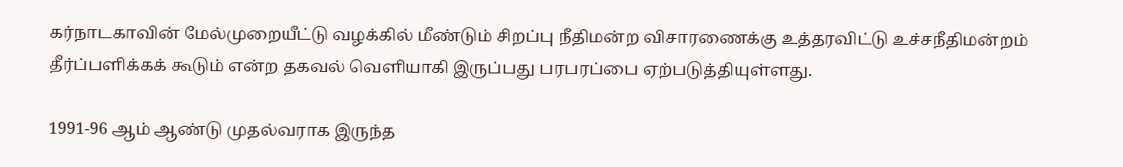கர்நாடகாவின் மேல்முறையீட்டு வழக்கில் மீண்டும் சிறப்பு நீதிமன்ற விசாரணைக்கு உத்தரவிட்டு உச்சநீதிமன்றம் தீர்ப்பளிக்கக் கூடும் என்ற தகவல் வெளியாகி இருப்பது பரபரப்பை ஏற்படுத்தியுள்ளது.

1991-96 ஆம் ஆண்டு முதல்வராக இருந்த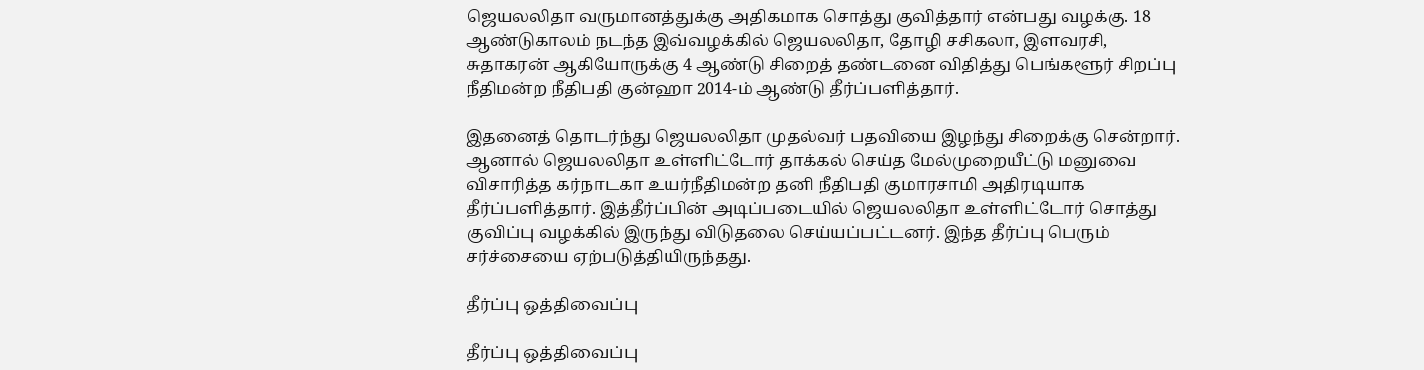ஜெயலலிதா வருமானத்துக்கு அதிகமாக சொத்து குவித்தார் என்பது வழக்கு. 18 ஆண்டுகாலம் நடந்த இவ்வழக்கில் ஜெயலலிதா, தோழி சசிகலா, இளவரசி, சுதாகரன் ஆகியோருக்கு 4 ஆண்டு சிறைத் தண்டனை விதித்து பெங்களூர் சிறப்பு நீதிமன்ற நீதிபதி குன்ஹா 2014-ம் ஆண்டு தீர்ப்பளித்தார்.

இதனைத் தொடர்ந்து ஜெயலலிதா முதல்வர் பதவியை இழந்து சிறைக்கு சென்றார். ஆனால் ஜெயலலிதா உள்ளிட்டோர் தாக்கல் செய்த மேல்முறையீட்டு மனுவை விசாரித்த கர்நாடகா உயர்நீதிமன்ற தனி நீதிபதி குமாரசாமி அதிரடியாக தீர்ப்பளித்தார். இத்தீர்ப்பின் அடிப்படையில் ஜெயலலிதா உள்ளிட்டோர் சொத்து குவிப்பு வழக்கில் இருந்து விடுதலை செய்யப்பட்டனர். இந்த தீர்ப்பு பெரும் சர்ச்சையை ஏற்படுத்தியிருந்தது.

தீர்ப்பு ஒத்திவைப்பு

தீர்ப்பு ஒத்திவைப்பு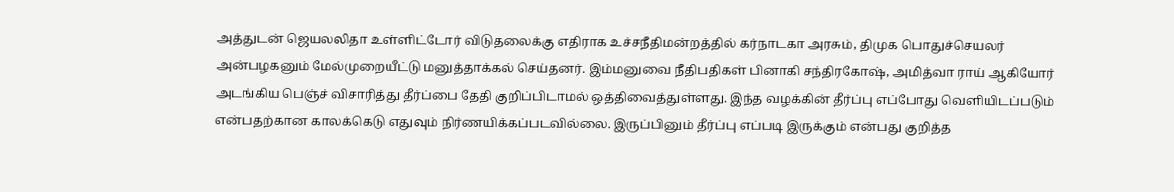அத்துடன் ஜெயலலிதா உள்ளிட்டோர் விடுதலைக்கு எதிராக உச்சநீதிமன்றத்தில் கர்நாடகா அரசும், திமுக பொதுச்செயலர் அன்பழகனும் மேல்முறையீட்டு மனுத்தாக்கல் செய்தனர். இம்மனுவை நீதிபதிகள் பினாகி சந்திரகோஷ், அமித்வா ராய் ஆகியோர் அடங்கிய பெஞ்ச் விசாரித்து தீர்ப்பை தேதி குறிப்பிடாமல் ஒத்திவைத்துள்ளது. இந்த வழக்கின் தீர்ப்பு எப்போது வெளியிடப்படும் என்பதற்கான காலக்கெடு எதுவும் நிர்ணயிக்கப்படவில்லை. இருப்பினும் தீர்ப்பு எப்படி இருக்கும் என்பது குறித்த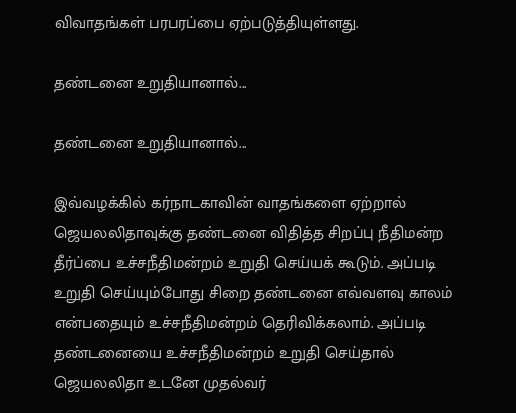விவாதங்கள் பரபரப்பை ஏற்படுத்தியுள்ளது.

தண்டனை உறுதியானால்...

தண்டனை உறுதியானால்...

இவ்வழக்கில் கர்நாடகாவின் வாதங்களை ஏற்றால் ஜெயலலிதாவுக்கு தண்டனை விதித்த சிறப்பு நீதிமன்ற தீர்ப்பை உச்சநீதிமன்றம் உறுதி செய்யக் கூடும். அப்படி உறுதி செய்யும்போது சிறை தண்டனை எவ்வளவு காலம் என்பதையும் உச்சநீதிமன்றம் தெரிவிக்கலாம். அப்படி தண்டனையை உச்சநீதிமன்றம் உறுதி செய்தால் ஜெயலலிதா உடனே முதல்வர்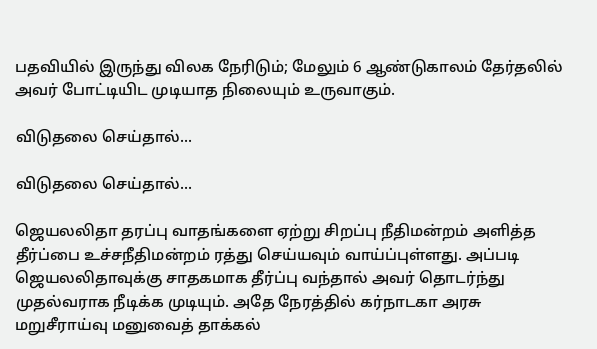பதவியில் இருந்து விலக நேரிடும்; மேலும் 6 ஆண்டுகாலம் தேர்தலில் அவர் போட்டியிட முடியாத நிலையும் உருவாகும்.

விடுதலை செய்தால்...

விடுதலை செய்தால்...

ஜெயலலிதா தரப்பு வாதங்களை ஏற்று சிறப்பு நீதிமன்றம் அளித்த தீர்ப்பை உச்சநீதிமன்றம் ரத்து செய்யவும் வாய்ப்புள்ளது. அப்படி ஜெயலலிதாவுக்கு சாதகமாக தீர்ப்பு வந்தால் அவர் தொடர்ந்து முதல்வராக நீடிக்க முடியும். அதே நேரத்தில் கர்நாடகா அரசு மறுசீராய்வு மனுவைத் தாக்கல்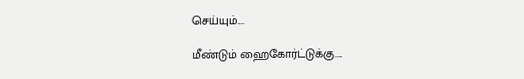செய்யும்....

மீண்டும் ஹைகோர்ட்டுக்கு....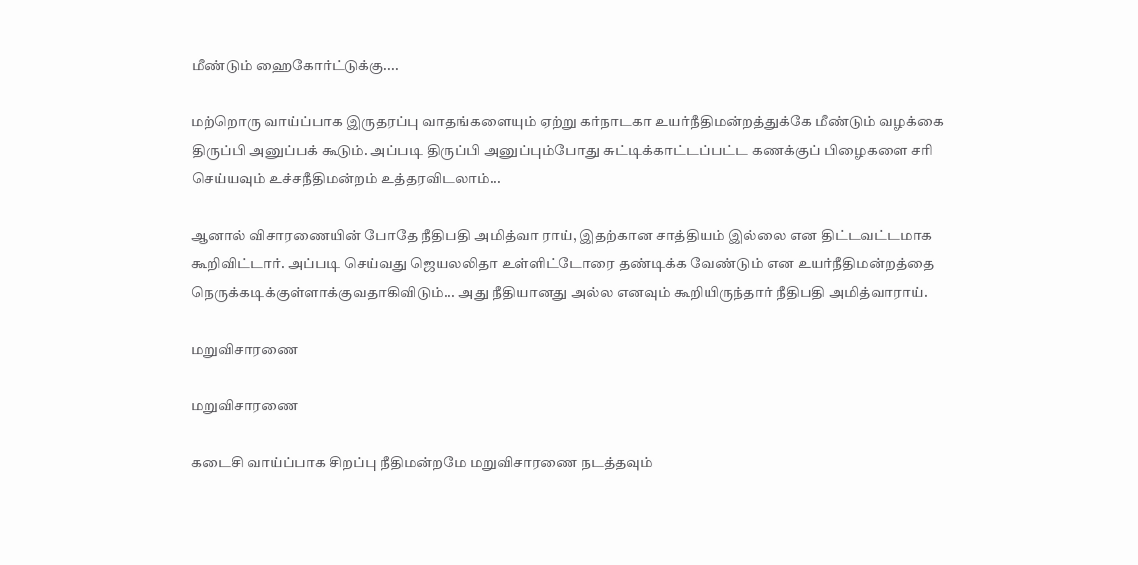மீண்டும் ஹைகோர்ட்டுக்கு....

மற்றொரு வாய்ப்பாக இருதரப்பு வாதங்களையும் ஏற்று கர்நாடகா உயர்நீதிமன்றத்துக்கே மீண்டும் வழக்கை திருப்பி அனுப்பக் கூடும். அப்படி திருப்பி அனுப்பும்போது சுட்டிக்காட்டப்பட்ட கணக்குப் பிழைகளை சரி செய்யவும் உச்சநீதிமன்றம் உத்தரவிடலாம்...

ஆனால் விசாரணையின் போதே நீதிபதி அமித்வா ராய், இதற்கான சாத்தியம் இல்லை என திட்டவட்டமாக கூறிவிட்டார். அப்படி செய்வது ஜெயலலிதா உள்ளிட்டோரை தண்டிக்க வேண்டும் என உயர்நீதிமன்றத்தை நெருக்கடிக்குள்ளாக்குவதாகிவிடும்... அது நீதியானது அல்ல எனவும் கூறியிருந்தார் நீதிபதி அமித்வாராய்.

மறுவிசாரணை

மறுவிசாரணை

கடைசி வாய்ப்பாக சிறப்பு நீதிமன்றமே மறுவிசாரணை நடத்தவும்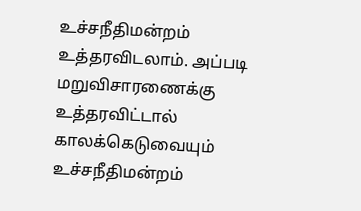உச்சநீதிமன்றம் உத்தரவிடலாம். அப்படி மறுவிசாரணைக்கு உத்தரவிட்டால் காலக்கெடுவையும் உச்சநீதிமன்றம்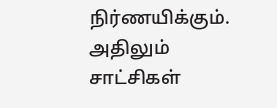நிர்ணயிக்கும். அதிலும் சாட்சிகள்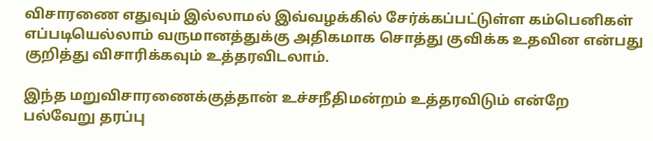விசாரணை எதுவும் இல்லாமல் இவ்வழக்கில் சேர்க்கப்பட்டுள்ள கம்பெனிகள் எப்படியெல்லாம் வருமானத்துக்கு அதிகமாக சொத்து குவிக்க உதவின என்பது குறித்து விசாரிக்கவும் உத்தரவிடலாம்.

இந்த மறுவிசாரணைக்குத்தான் உச்சநீதிமன்றம் உத்தரவிடும் என்றே பல்வேறு தரப்பு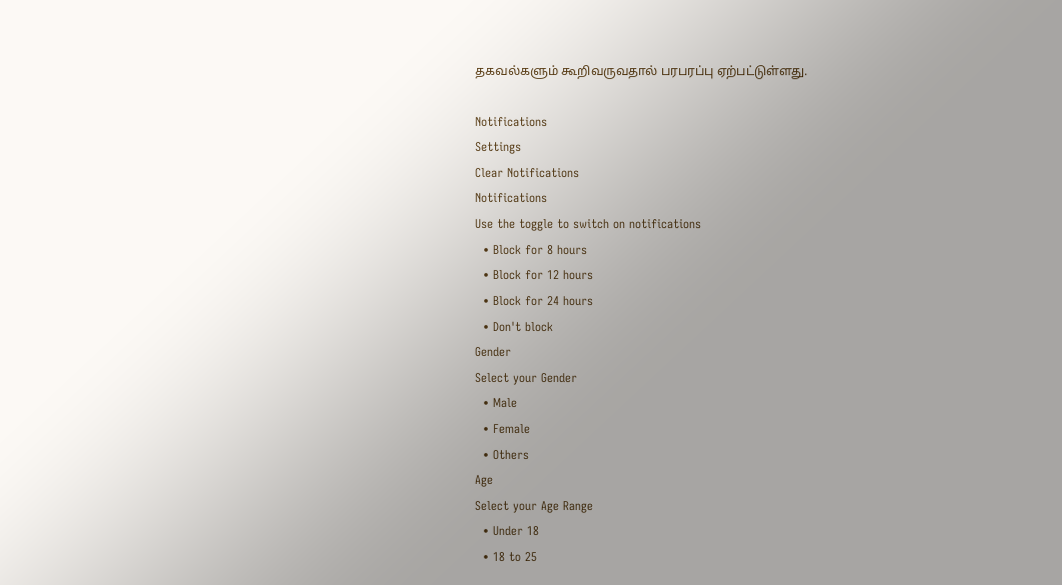தகவல்களும் கூறிவருவதால் பரபரப்பு ஏற்பட்டுள்ளது.

Notifications
Settings
Clear Notifications
Notifications
Use the toggle to switch on notifications
  • Block for 8 hours
  • Block for 12 hours
  • Block for 24 hours
  • Don't block
Gender
Select your Gender
  • Male
  • Female
  • Others
Age
Select your Age Range
  • Under 18
  • 18 to 25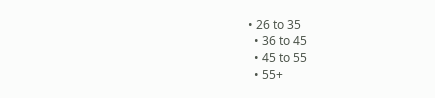• 26 to 35
  • 36 to 45
  • 45 to 55
  • 55+